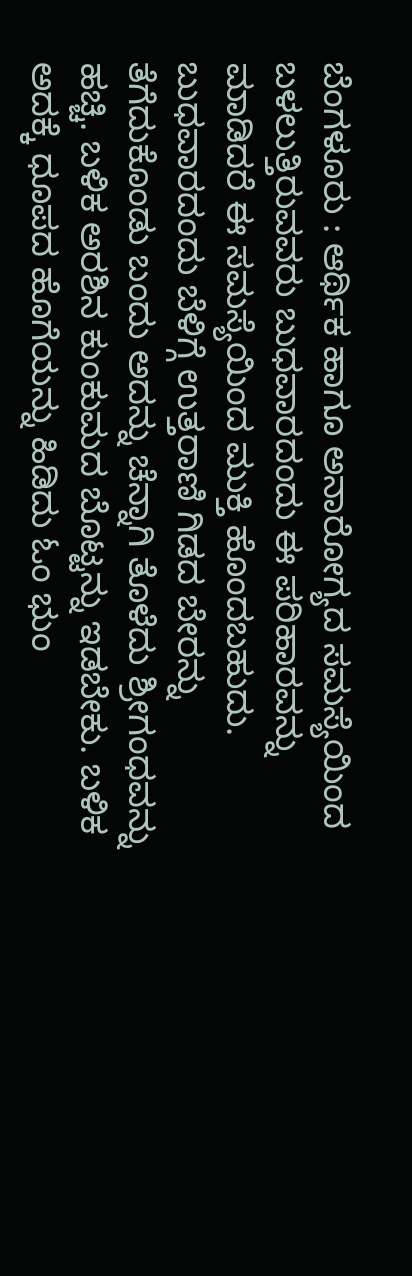ಬೆಂಗಳೂರು : ಆರ್ಥಿಕ ಹಾಗೂ ಅನಾರೋಗ್ಯದ ಸಮಸ್ಯೆಯಿಂದ ಬಳಲುತ್ತಿರುವವರು ಬುಧವಾರದಂದು ಈ ಪರಿಹಾರವನ್ನು ಮಾಡಿದರೆ ಈ ಸಮಸ್ಯೆಯಿಂದ ಮುಕ್ತಿ ಹೊಂದಬಹುದು. ಬುಧವಾರದಂದು ಬೆಳಿಗ್ಗೆ ಉತ್ತರಾಣಿ ಗಿಡದ ಬೇರನ್ನು ತೆಗೆದುಕೊಂಡು ಬಂದು ಅದನ್ನು ಚೆನ್ನಾಗಿ ತೊಳೆದು ಶ್ರೀಗಂಧವನ್ನು ಹಚ್ಚಿ. ಬಳಿಕ ಅರಶಿನ ಕುಂಕುಮದ ಬೊಟ್ಟನ್ನು ಇಡಬೇಕು. ಬಳಿಕ ಅದಕ್ಕೆ ಧೂಪದ ಹೊಗೆಯನ್ನು ಹಿಡಿದು ಓಂ ಭುಂ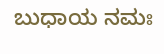ಬುಧಾಯ ನಮಃ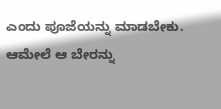ಎಂದು ಪೂಜೆಯನ್ನು ಮಾಡಬೇಕು. ಆಮೇಲೆ ಆ ಬೇರನ್ನು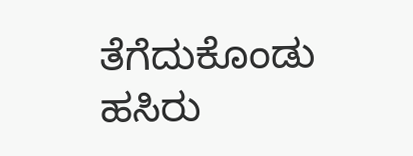ತೆಗೆದುಕೊಂಡು ಹಸಿರು